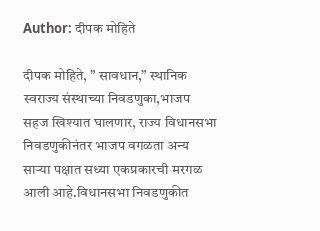Author: दीपक मोहिते

दीपक मोहिते, ” सावधान,” स्थानिक स्वराज्य संस्थाच्या निवडणुका,भाजप सहज खिश्यात घालणार, राज्य विधानसभा निवडणुकीनंतर भाजप वगळता अन्य साऱ्या पक्षात सध्या एकप्रकारची मरगळ आली आहे.विधानसभा निवडणुकीत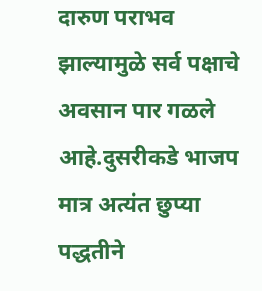दारुण पराभव झाल्यामुळे सर्व पक्षाचे अवसान पार गळले आहे.दुसरीकडे भाजप मात्र अत्यंत छुप्या पद्धतीने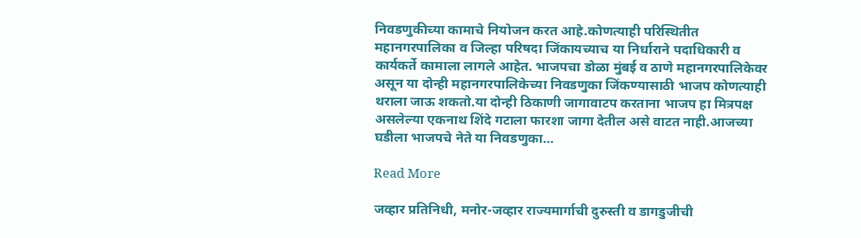निवडणुकीच्या कामाचे नियोजन करत आहे.कोणत्याही परिस्थितीत महानगरपालिका व जिल्हा परिषदा जिंकायच्याच या निर्धाराने पदाधिकारी व कार्यकर्ते कामाला लागले आहेत. भाजपचा डोळा मुंबई व ठाणे महानगरपालिकेवर असून या दोन्ही महानगरपालिकेच्या निवडणुका जिंकण्यासाठी भाजप कोणत्याही थराला जाऊ शकतो.या दोन्ही ठिकाणी जागावाटप करताना भाजप हा मित्रपक्ष असलेल्या एकनाथ शिंदे गटाला फारशा जागा देतील असे वाटत नाही.आजच्या घडीला भाजपचे नेते या निवडणुका…

Read More

जव्हार प्रतिनिधी, मनोर-जव्हार राज्यमार्गाची दुरुस्ती व डागडुजीची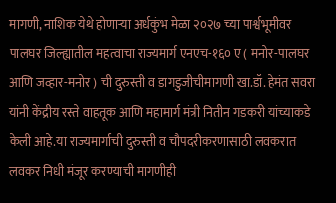मागणी, नाशिक येथे होणाऱ्या अर्धकुंभ मेळा २०२७ च्या पार्श्वभूमीवर पालघर जिल्ह्यातील महत्वाचा राज्यमार्ग एनएच-१६० ए ( मनोर-पालघर आणि जव्हार-मनोर ) ची दुरुस्ती व डागडुजीचीमागणी खा.डॉ. हेमंत सवरा यांनी केंद्रीय रस्ते वाहतूक आणि महामार्ग मंत्री नितीन गडकरी यांच्याकडे केली आहे.या राज्यमार्गाची दुरुस्ती व चौपदरीकरणासाठी लवकरात लवकर निधी मंजूर करण्याची मागणीही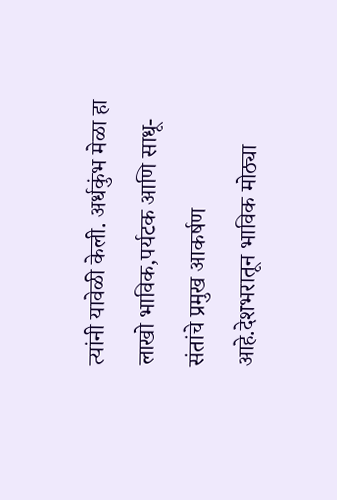त्यांनी यावेळी केली. अर्धकुंभ मेळा हा लाखो भाविक,पर्यटक आणि साधू-संतांचे प्रमुख आकर्षण आहे.देशभरातून भाविक मोठ्या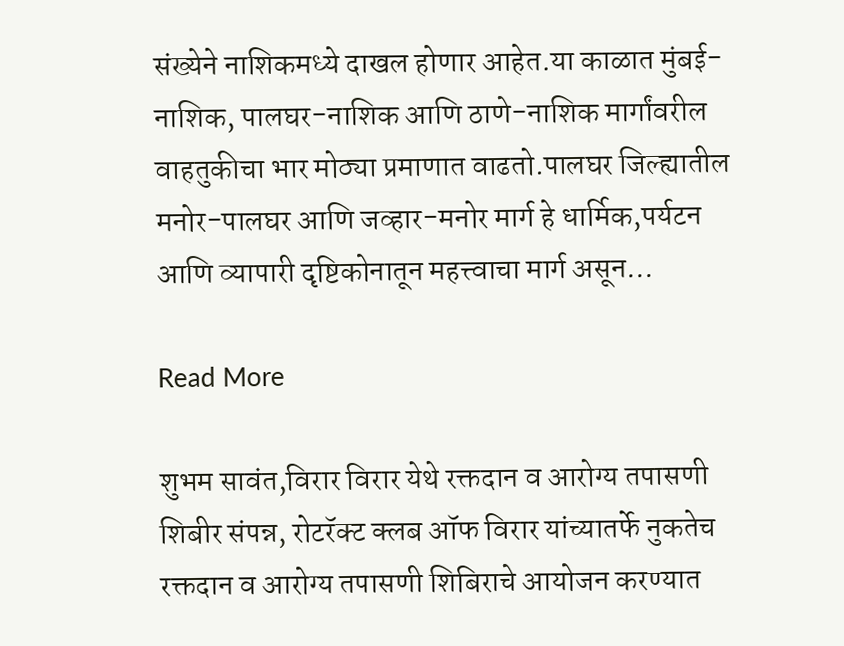संख्येने नाशिकमध्ये दाखल होणार आहेत.या काळात मुंबई-नाशिक, पालघर-नाशिक आणि ठाणे-नाशिक मार्गांवरील वाहतुकीचा भार मोठ्या प्रमाणात वाढतो.पालघर जिल्ह्यातील मनोर-पालघर आणि जव्हार-मनोर मार्ग हे धार्मिक,पर्यटन आणि व्यापारी दृष्टिकोनातून महत्त्वाचा मार्ग असून…

Read More

शुभम सावंत,विरार विरार येथे रक्तदान व आरोग्य तपासणी शिबीर संपन्न, रोटरॅक्ट क्लब ऑफ विरार यांच्यातर्फे नुकतेच रक्तदान व आरोग्य तपासणी शिबिराचे आयोजन करण्यात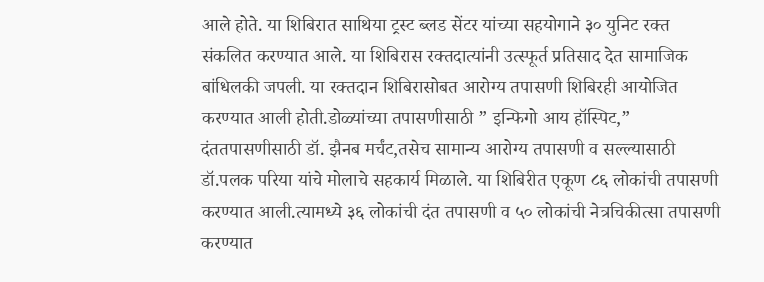आले होते. या शिबिरात साथिया ट्रस्ट ब्लड सेंटर यांच्या सहयोगाने ३० युनिट रक्त संकलित करण्यात आले. या शिबिरास रक्तदात्यांनी उत्स्फूर्त प्रतिसाद देत सामाजिक बांधिलकी जपली. या रक्तदान शिबिरासोबत आरोग्य तपासणी शिबिरही आयोजित करण्यात आली होती.डोळ्यांच्या तपासणीसाठी ” इन्फिगो आय हॉस्पिट,” दंततपासणीसाठी डॉ. झैनब मर्चंट,तसेच सामान्य आरोग्य तपासणी व सल्ल्यासाठी डॉ.पलक परिया यांचे मोलाचे सहकार्य मिळाले. या शिबिरीत एकूण ८६ लोकांची तपासणी करण्यात आली.त्यामध्ये ३६ लोकांची दंत तपासणी व ५० लोकांची नेत्रचिकीत्सा तपासणी करण्यात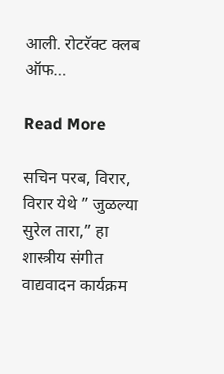आली. रोटरॅक्ट क्लब ऑफ…

Read More

सचिन परब, विरार, विरार येथे ” जुळल्या सुरेल तारा,” हा शास्त्रीय संगीत वाद्यवादन कार्यक्रम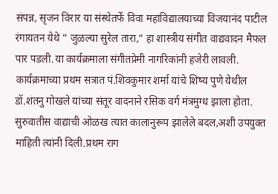संपन्न, सृजन विरार या संस्थेतर्फे विवा महाविद्यालयाच्या विजयानंद पाटील रंगायतन येथे ” जुळल्या सुरेल तारा,” हा शास्त्रीय संगीत वाद्यवादन मैफल पार पडली.या कार्यक्रमाला संगीतप्रेमी नागरिकांनी हजेरी लावली. कार्यक्रमाच्या प्रथम सत्रात पं.शिवकुमार शर्मा यांचे शिष्य पुणे येथील डॉ.शंतनु गोखले यांच्या संतूर वादनाने रसिक वर्ग मंत्रमुग्ध झाला होता. सुरुवातीस वाद्याची ओळख त्यात कालानुरूप झालेले बदल,अशी उपयुक्त माहिती त्यांनी दिली.प्रथम राग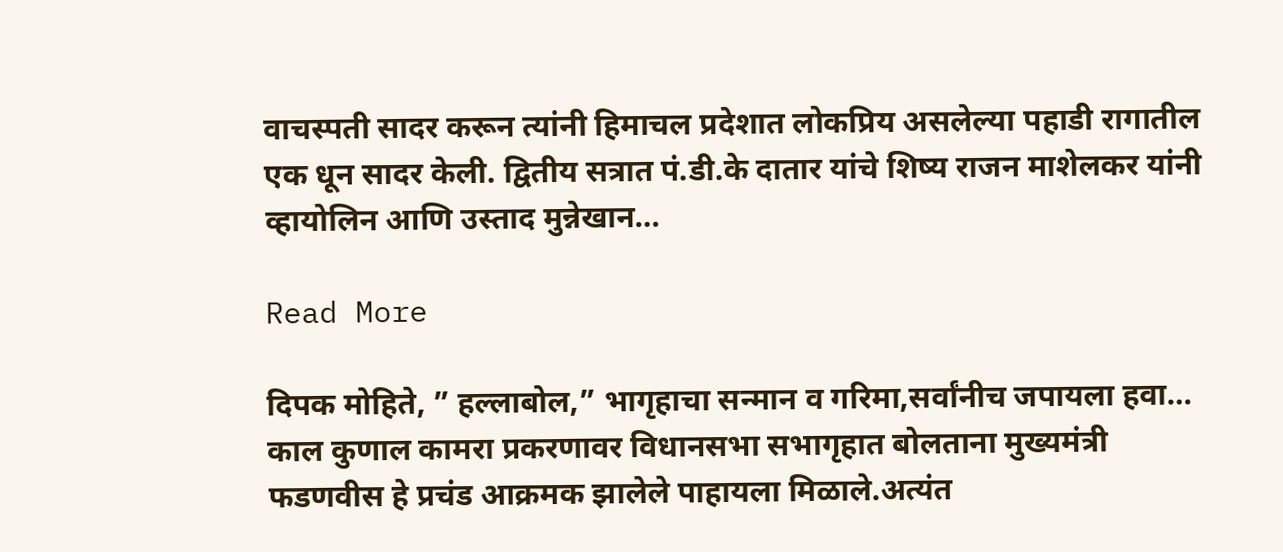वाचस्पती सादर करून त्यांनी हिमाचल प्रदेशात लोकप्रिय असलेल्या पहाडी रागातील एक धून सादर केली. द्वितीय सत्रात पं.डी.के दातार यांचे शिष्य राजन माशेलकर यांनी व्हायोलिन आणि उस्ताद मुन्नेखान…

Read More

दिपक मोहिते, ” हल्लाबोल,” भागृहाचा सन्मान व गरिमा,सर्वांनीच जपायला हवा… काल कुणाल कामरा प्रकरणावर विधानसभा सभागृहात बोलताना मुख्यमंत्री फडणवीस हे प्रचंड आक्रमक झालेले पाहायला मिळाले.अत्यंत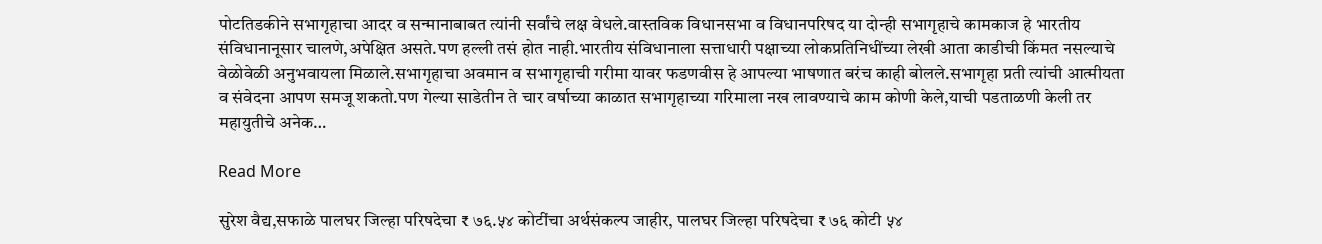पोटतिडकीने सभागृहाचा आदर व सन्मानाबाबत त्यांनी सर्वांचे लक्ष वेधले.वास्तविक विधानसभा व विधानपरिषद या दोन्ही सभागृहाचे कामकाज हे भारतीय संविधानानूसार चालणे,अपेक्षित असते.पण हल्ली तसं होत नाही.भारतीय संविधानाला सत्ताधारी पक्षाच्या लोकप्रतिनिधींच्या लेखी आता काडीची किंमत नसल्याचे वेळोवेळी अनुभवायला मिळाले.सभागृहाचा अवमान व सभागृहाची गरीमा यावर फडणवीस हे आपल्या भाषणात बरंच काही बोलले.सभागृहा प्रती त्यांची आत्मीयता व संवेदना आपण समजू शकतो.पण गेल्या साडेतीन ते चार वर्षाच्या काळात सभागृहाच्या गरिमाला नख लावण्याचे काम कोणी केले,याची पडताळणी केली तर महायुतीचे अनेक…

Read More

सुरेश वैद्य,सफाळे पालघर जिल्हा परिषदेचा ₹ ७६.५४ कोटींचा अर्थसंकल्प जाहीर, पालघर जिल्हा परिषदेचा ₹ ७६ कोटी ५४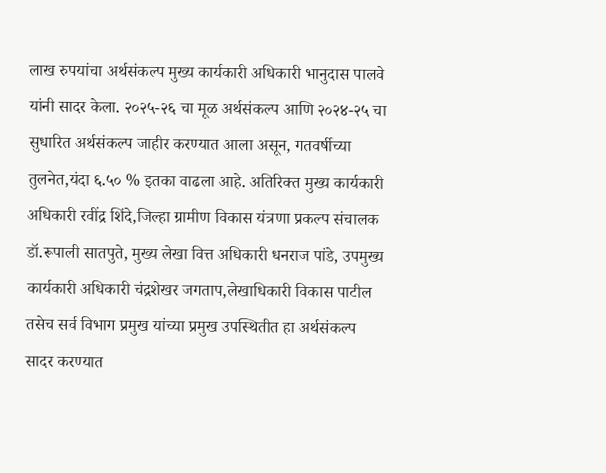लाख रुपयांचा अर्थसंकल्प मुख्य कार्यकारी अधिकारी भानुदास पालवे यांनी सादर केला. २०२५-२६ चा मूळ अर्थसंकल्प आणि २०२४-२५ चा सुधारित अर्थसंकल्प जाहीर करण्यात आला असून, गतवर्षीच्या तुलनेत,यंदा ६.५० % इतका वाढला आहे. अतिरिक्त मुख्य कार्यकारी अधिकारी रवींद्र शिंदे,जिल्हा ग्रामीण विकास यंत्रणा प्रकल्प संचालक डॉ.रूपाली सातपुते, मुख्य लेखा वित्त अधिकारी धनराज पांडे, उपमुख्य कार्यकारी अधिकारी चंद्रशेखर जगताप,लेखाधिकारी विकास पाटील तसेच सर्व विभाग प्रमुख यांच्या प्रमुख उपस्थितीत हा अर्थसंकल्प सादर करण्यात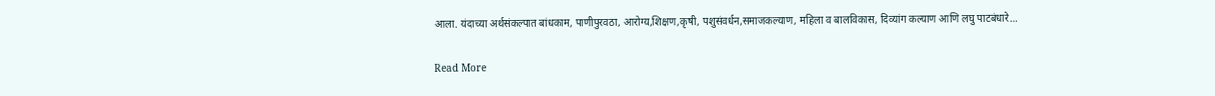आला. यंदाच्या अर्थसंकल्पात बांधकाम, पाणीपुरवठा, आरोग्य,शिक्षण,कृषी, पशुसंवर्धन,समाजकल्याण, महिला व बालविकास, दिव्यांग कल्याण आणि लघु पाटबंधारे…

Read More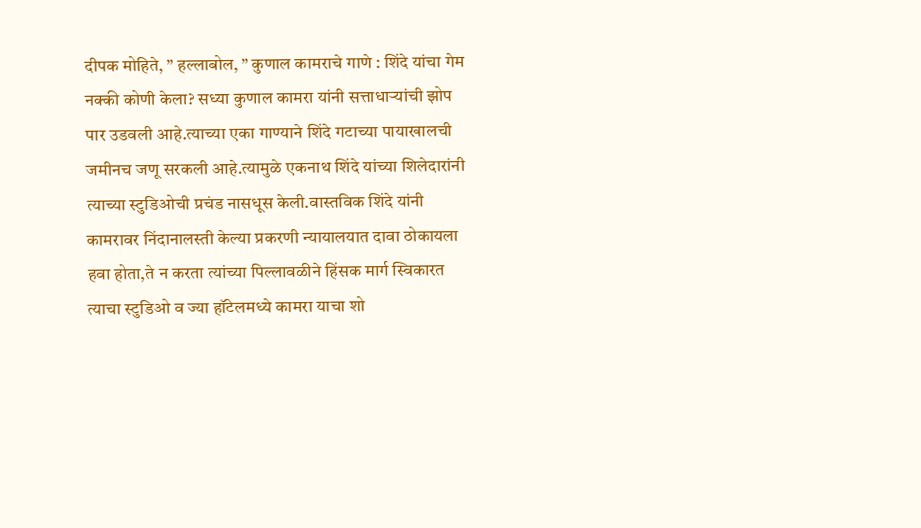दीपक मोहिते, ” हल्लाबोल, ” कुणाल कामराचे गाणे : शिंदे यांचा गेम नक्की कोणी केला? सध्या कुणाल कामरा यांनी सत्ताधाऱ्यांची झोप पार उडवली आहे.त्याच्या एका गाण्याने शिंदे गटाच्या पायाखालची जमीनच जणू सरकली आहे.त्यामुळे एकनाथ शिंदे यांच्या शिलेदारांनी त्याच्या स्टुडिओची प्रचंड नासधूस केली.वास्तविक शिंदे यांनी कामरावर निंदानालस्ती केल्या प्रकरणी न्यायालयात दावा ठोकायला हवा होता,ते न करता त्यांच्या पिल्लावळीने हिंसक मार्ग स्विकारत त्याचा स्टुडिओ व ज्या हॉटेलमध्ये कामरा याचा शो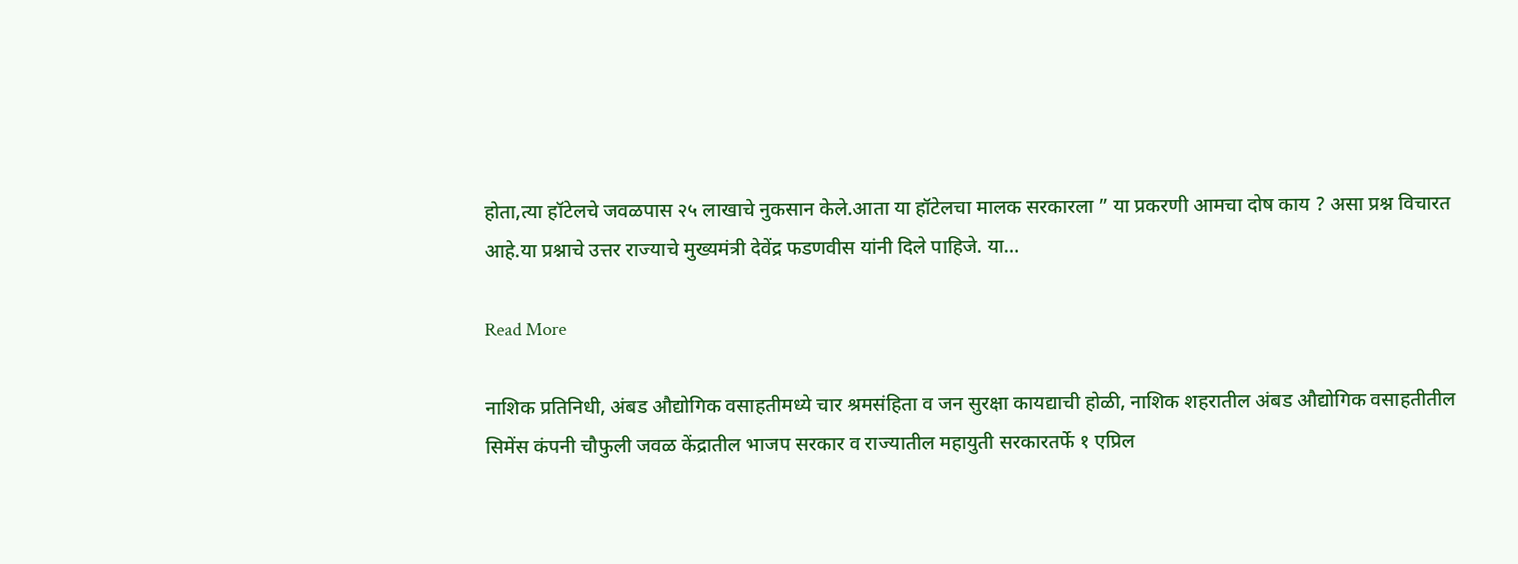होता,त्या हॉटेलचे जवळपास २५ लाखाचे नुकसान केले.आता या हॉटेलचा मालक सरकारला ” या प्रकरणी आमचा दोष काय ? असा प्रश्न विचारत आहे.या प्रश्नाचे उत्तर राज्याचे मुख्यमंत्री देवेंद्र फडणवीस यांनी दिले पाहिजे. या…

Read More

नाशिक प्रतिनिधी, अंबड औद्योगिक वसाहतीमध्ये चार श्रमसंहिता व जन सुरक्षा कायद्याची होळी, नाशिक शहरातील अंबड औद्योगिक वसाहतीतील सिमेंस कंपनी चौफुली जवळ केंद्रातील भाजप सरकार व राज्यातील महायुती सरकारतर्फे १ एप्रिल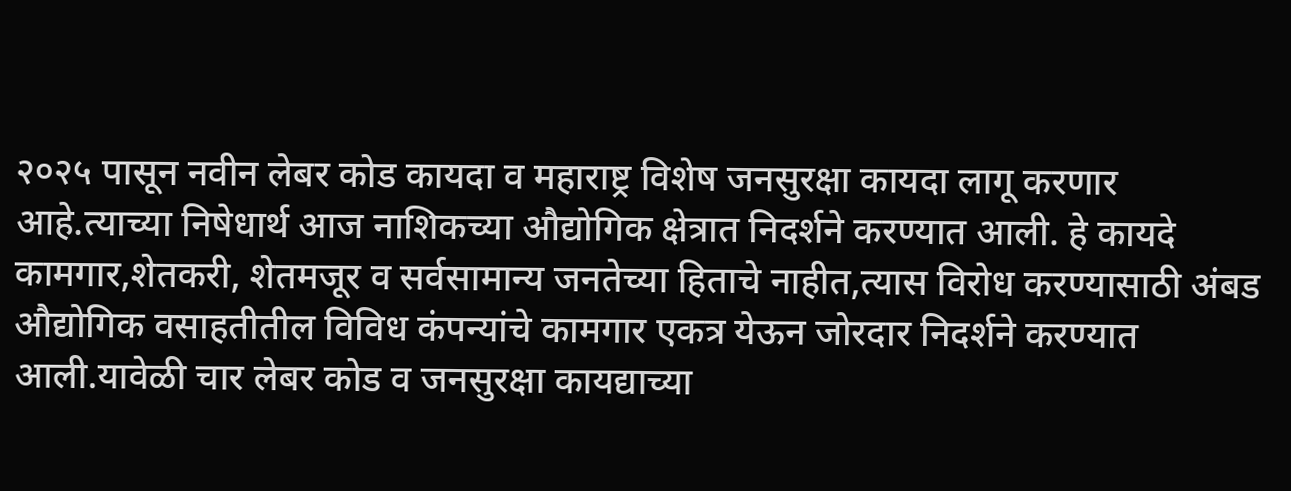२०२५ पासून नवीन लेबर कोड कायदा व महाराष्ट्र विशेष जनसुरक्षा कायदा लागू करणार आहे.त्याच्या निषेधार्थ आज नाशिकच्या औद्योगिक क्षेत्रात निदर्शने करण्यात आली. हे कायदे कामगार,शेतकरी, शेतमजूर व सर्वसामान्य जनतेच्या हिताचे नाहीत,त्यास विरोध करण्यासाठी अंबड औद्योगिक वसाहतीतील विविध कंपन्यांचे कामगार एकत्र येऊन जोरदार निदर्शने करण्यात आली.यावेळी चार लेबर कोड व जनसुरक्षा कायद्याच्या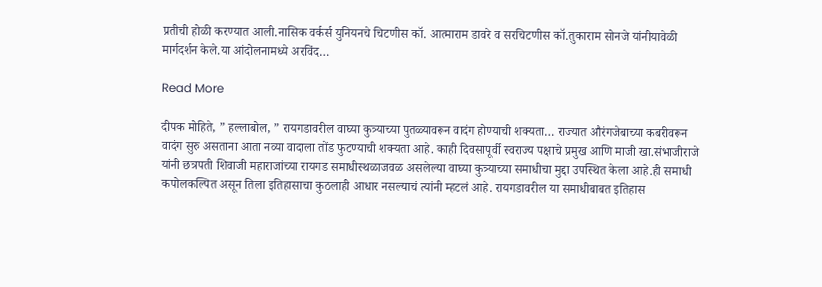प्रतीची होळी करण्यात आली.नासिक वर्कर्स युनियनचे चिटणीस कॉ. आत्माराम डावरे व सरचिटणीस कॉ.तुकाराम सोनजे यांनीयावेळी मार्गदर्शन केले.या आंदोलनामध्ये अरविंद…

Read More

दीपक मोहिते, ” हल्लाबोल, ” रायगडावरील वाघ्या कुत्र्याच्या पुतळ्यावरून वादंग होण्याची शक्यता… राज्यात औरंगजेबाच्या कबरीवरून वादंग सुरु असताना आता नव्या वादाला तोंड फुटण्याची शक्यता आहे. काही दिवसापूर्वी स्वराज्य पक्षाचे प्रमुख आणि माजी खा.संभाजीराजे यांनी छत्रपती शिवाजी महाराजांच्या रायगड समाधीस्थळाजवळ असलेल्या वाघ्या कुत्र्‍याच्या समाधीचा मुद्दा उपस्थित केला आहे.ही समाधी कपोलकल्पित असून तिला इतिहासाचा कुठलाही आधार नसल्याचं त्यांनी म्हटलं आहे. रायगडावरील या समाधीबाबत इतिहास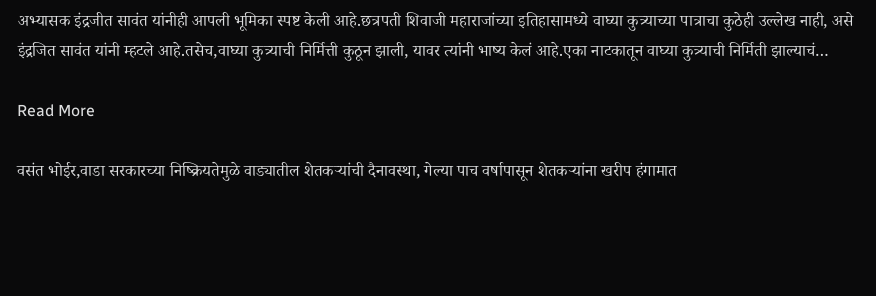अभ्यासक इंद्रजीत सावंत यांनीही आपली भूमिका स्पष्ट केली आहे.छत्रपती शिवाजी महाराजांच्या इतिहासामध्ये वाघ्या कुत्र्याच्या पात्राचा कुठेही उल्लेख नाही, असे इंद्रजित सावंत यांनी म्हटले आहे.तसेच,वाघ्या कुत्र्‍याची निर्मित्ती कुठून झाली, यावर त्यांनी भाष्य केलं आहे.एका नाटकातून वाघ्या कुत्र्‍याची निर्मिती झाल्याचं…

Read More

वसंत भोईर,वाडा सरकारच्या निष्क्रियतेमुळे वाड्यातील शेतकऱ्यांची दैनावस्था, गेल्या पाच वर्षापासून शेतकऱ्यांना खरीप हंगामात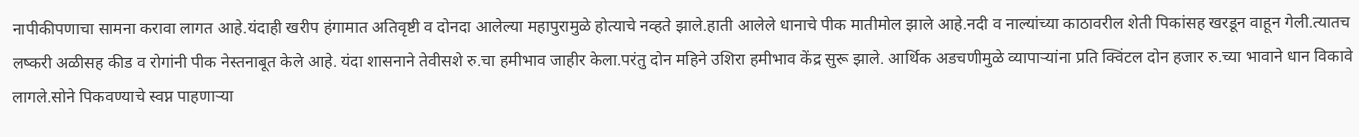नापीकीपणाचा सामना करावा लागत आहे.यंदाही खरीप हंगामात अतिवृष्टी व दोनदा आलेल्या महापुरामुळे होत्याचे नव्हते झाले.हाती आलेले धानाचे पीक मातीमोल झाले आहे.नदी व नाल्यांच्या काठावरील शेती पिकांसह खरडून वाहून गेली.त्यातच लष्करी अळीसह कीड व रोगांनी पीक नेस्तनाबूत केले आहे. यंदा शासनाने तेवीसशे रु.चा हमीभाव जाहीर केला.परंतु दोन महिने उशिरा हमीभाव केंद्र सुरू झाले. आर्थिक अडचणीमुळे व्यापाऱ्यांना प्रति क्विंटल दोन हजार रु.च्या भावाने धान विकावे लागले.सोने पिकवण्याचे स्वप्न पाहणाऱ्या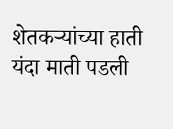शेतकऱ्यांच्या हाती यंदा माती पडली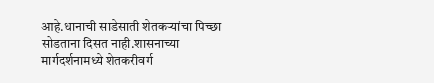आहे.धानाची साडेसाती शेतकऱ्यांचा पिच्छा सोडताना दिसत नाही.शासनाच्या मार्गदर्शनामध्ये शेतकरीवर्ग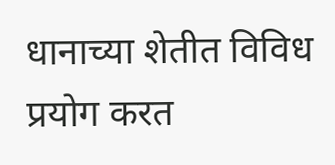धानाच्या शेतीत विविध प्रयोग करत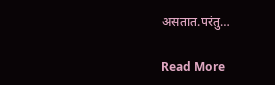असतात.परंतु…

Read More